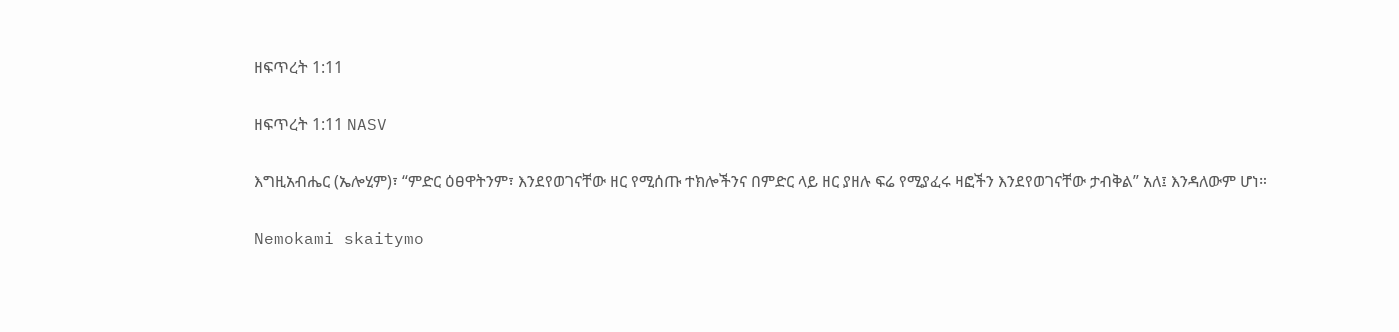ዘፍጥረት 1:11

ዘፍጥረት 1:11 NASV

እግዚአብሔር (ኤሎሂም)፣ “ምድር ዕፀዋትንም፣ እንደየወገናቸው ዘር የሚሰጡ ተክሎችንና በምድር ላይ ዘር ያዘሉ ፍሬ የሚያፈሩ ዛፎችን እንደየወገናቸው ታብቅል” አለ፤ እንዳለውም ሆነ።

Nemokami skaitymo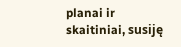planai ir skaitiniai, susiję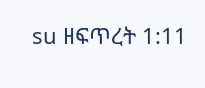su ዘፍጥረት 1:11